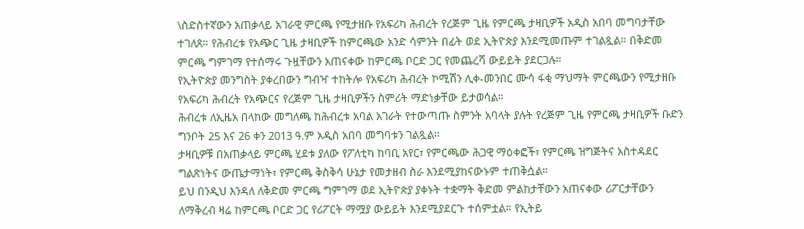\ስድስተኛውን አጠቃላይ አገራዊ ምርጫ የሚታዘቡ የአፍሪካ ሕብረት የረጅም ጊዜ የምርጫ ታዛቢዎች አዲስ አበባ መግባታቸው ተገለጸ። የሕብረቱ የአጭር ጊዜ ታዛቢዎች ከምርጫው አንድ ሳምንት በፊት ወደ ኢትዮጵያ እንደሚመጡም ተገልጿል። በቅድመ ምርጫ ግምገማ የተሰማሩ ጉዟቸውን አጠናቀው ከምርጫ ቦርድ ጋር የመጨረሻ ውይይት ያደርጋሉ።
የኢትዮጵያ መንግስት ያቀረበውን ግብዣ ተከትሎ የአፍሪካ ሕብረት ኮሚሽን ሊቀ-መንበር ሙሳ ፋቂ ማህማት ምርጫውን የሚታዘቡ የአፍሪካ ሕብረት የአጭርና የረጅም ጊዜ ታዛቢዎችን ስምሪት ማድነቃቸው ይታወሳል።
ሕብረቱ ለኢዜአ በላከው መግለጫ ከሕብረቱ አባል አገራት የተውጣጡ ስምንት አባላት ያሉት የረጅም ጊዜ የምርጫ ታዛቢዎች ቡድን ግንቦት 25 እና 26 ቀን 2013 ዓ.ም አዲስ አበባ መግባቱን ገልጿል።
ታዛቢዎቹ በአጠቃላይ ምርጫ ሂደቱ ያለው የፖለቲካ ከባቢ አየር፣ የምርጫው ሕጋዊ ማዕቀፎች፣ የምርጫ ዝግጅትና አስተዳደር ግልጽነትና ውጤታማነት፣ የምርጫ ቅስቅሳ ሁኔታ የመታዘብ ስራ እንደሚያከናውኑም ተጠቅሷል።
ይህ በንዲህ እንዳለ ለቅድመ ምርጫ ግምገማ ወደ ኢትዮጵያ ያቀኑት ተቋማት ቅድመ ምልከታቸውን አጠናቀው ሪፖርታቸውን ለማቅረብ ዛሬ ከምርጫ ቦርድ ጋር የሪፖርት ማሟያ ውይይት እንደሚያደርጉ ተሰምቷል። የኢትይ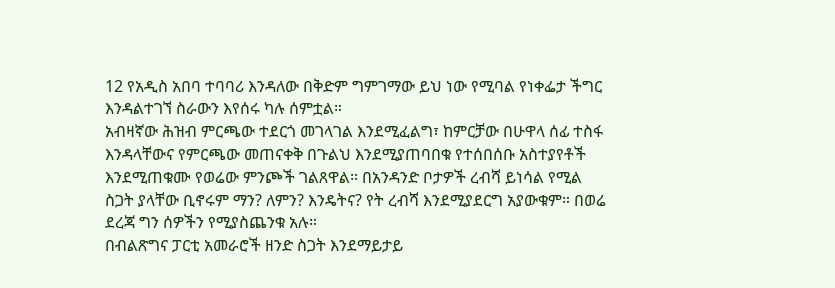12 የአዲስ አበባ ተባባሪ እንዳለው በቅድም ግምገማው ይህ ነው የሚባል የነቀፌታ ችግር እንዳልተገኘ ስራውን እየሰሩ ካሉ ሰምቷል።
አብዛኛው ሕዝብ ምርጫው ተደርጎ መገላገል እንደሚፈልግ፣ ከምርቻው በሁዋላ ሰፊ ተስፋ እንዳላቸውና የምርጫው መጠናቀቅ በጉልህ እንደሚያጠባበቁ የተሰበሰቡ አስተያየቶች እንደሚጠቁሙ የወሬው ምንጮች ገልጸዋል። በአንዳንድ ቦታዎች ረብሻ ይነሳል የሚል ስጋት ያላቸው ቢኖሩም ማን? ለምን? እንዴትና? የት ረብሻ እንደሚያደርግ አያውቁም። በወሬ ደረጃ ግን ሰዎችን የሚያስጨንቁ አሉ።
በብልጽግና ፓርቲ አመራሮች ዘንድ ስጋት እንደማይታይ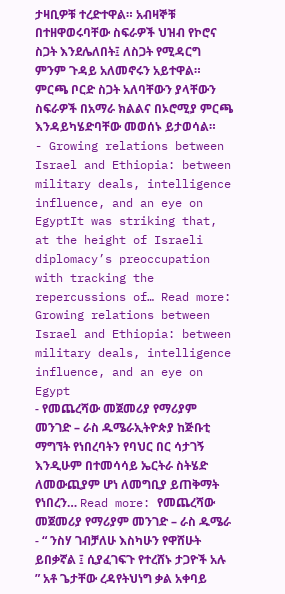ታዛቢዎቹ ተረድተዋል። አብዛኞቹ በተዘዋወሩባቸው ስፍራዎች ህዝብ የኮሮና ስጋት እንደሌለበት፤ ለስጋት የሚዳርግ ምንም ጉዳይ አለመኖሩን አይተዋል። ምርጫ ቦርድ ስጋት አለባቸውን ያላቸውን ስፍራዎች በአማራ ክልልና በኦሮሚያ ምርጫ እንዳይካሄድባቸው መወሰኑ ይታወሳል።
- Growing relations between Israel and Ethiopia: between military deals, intelligence influence, and an eye on EgyptIt was striking that, at the height of Israeli diplomacy’s preoccupation with tracking the repercussions of… Read more: Growing relations between Israel and Ethiopia: between military deals, intelligence influence, and an eye on Egypt
- የመጨረሻው መጀመሪያ የማሪያም መንገድ – ራስ ዱሜራኢትዮጵያ ከጅቡቲ ማግኘት የነበረባትን የባህር በር ሳታገኝ እንዲሁም በተመሳሳይ ኤርትራ ስትሄድ ለመውጪያም ሆነ ለመግቢያ ይጠቅማት የነበረን… Read more: የመጨረሻው መጀመሪያ የማሪያም መንገድ – ራስ ዱሜራ
- “ ንስሃ ገብቻለሁ እስካሁን የዋሸሁት ይበቃኛል ፤ ሲያፈገፍጉ የተረሸኑ ታጋዮች አሉ ” አቶ ጌታቸው ረዳየትህነግ ቃል አቀባይ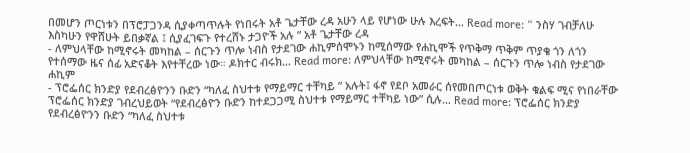በመሆን ጦርነቱን በፕሮፓጋንዳ ሲያቀጣጥሉት የነበሩት አቶ ጌታቸው ረዳ አሁን ላይ የሆነው ሁሉ እረፍት… Read more: “ ንስሃ ገብቻለሁ እስካሁን የዋሸሁት ይበቃኛል ፤ ሲያፈገፍጉ የተረሸኑ ታጋዮች አሉ ” አቶ ጌታቸው ረዳ
- ለምህላቸው ከሚኖሩት መካከል – ሰርጉን ጥሎ ነብስ የታደገው ሐኪምሰሞኑን ከሚሰማው የሐኪሞች የጥቅማ ጥቅም ጥያቄ ጎን ለጎን የተሰማው ዜና ሰፊ አድናቆት እየተቸረው ነው። ዶክተር ብሩክ… Read more: ለምህላቸው ከሚኖሩት መካከል – ሰርጉን ጥሎ ነብስ የታደገው ሐኪም
- ፕሮፌሰር ክንድያ የደብረፅዮንን ቡድን “ካለፈ ስህተቱ የማይማር ተቸካይ ” አሉት፤ ፋኖ የደቦ አመራር ሰየመበጦርነቱ ወቅት ቁልፍ ሚና የነበራቸው ፕሮፌሰር ክንድያ ገብረህይወት “የደብረፅዮን ቡድን ከተደጋጋሚ ስህተቱ የማይማር ተቸካይ ነው” ሲሉ… Read more: ፕሮፌሰር ክንድያ የደብረፅዮንን ቡድን “ካለፈ ስህተቱ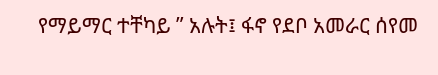የማይማር ተቸካይ ” አሉት፤ ፋኖ የደቦ አመራር ሰየመ